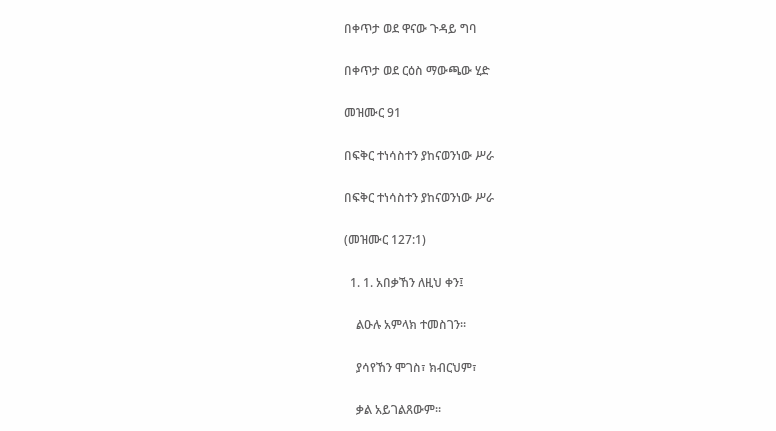በቀጥታ ወደ ዋናው ጉዳይ ግባ

በቀጥታ ወደ ርዕስ ማውጫው ሂድ

መዝሙር 91

በፍቅር ተነሳስተን ያከናወንነው ሥራ

በፍቅር ተነሳስተን ያከናወንነው ሥራ

(መዝሙር 127:1)

  1. 1. አበቃኸን ለዚህ ቀን፤

    ልዑሉ አምላክ ተመስገን።

    ያሳየኸን ሞገስ፣ ክብርህም፣

    ቃል አይገልጸውም።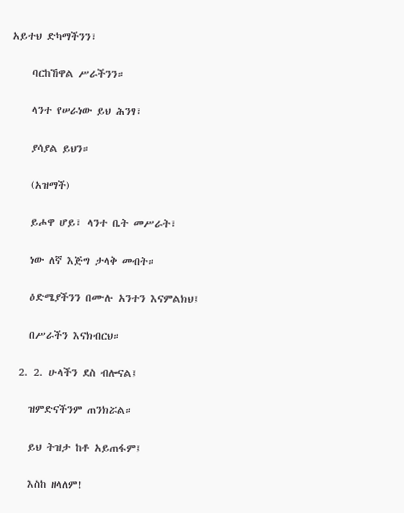አይተህ ድካማችንን፣

    ባርከኸዋል ሥራችንን።

    ላንተ የሠራነው ይህ ሕንፃ፣

    ያሳያል ይህን።

    (አዝማች)

    ይሖዋ ሆይ፣ ላንተ ቤት መሥራት፣

    ነው ለኛ እጅግ ታላቅ መብት።

    ዕድሜያችንን በሙሉ አንተን እናምልክህ፤

    በሥራችን እናክብርህ።

  2. 2. ሁላችን ደስ ብሎናል፤

    ዝምድናችንም ጠንክሯል።

    ይህ ትዝታ ከቶ አይጠፋም፤

    እስከ ዘላለም!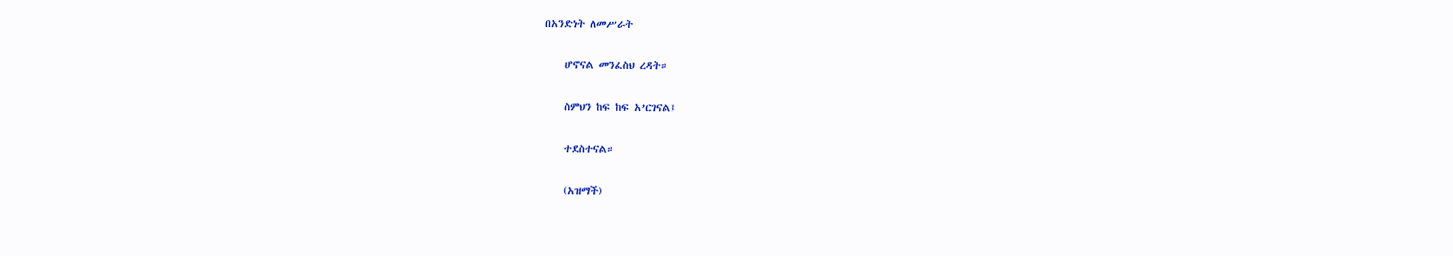በአንድነት ለመሥራት

    ሆኖናል መንፈስህ ረዳት።

    ስምህን ከፍ ከፍ አ’ርገናል፤

    ተደስተናል።

    (አዝማች)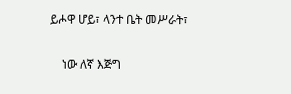ይሖዋ ሆይ፣ ላንተ ቤት መሥራት፣

    ነው ለኛ እጅግ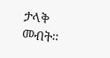ታላቅ መብት።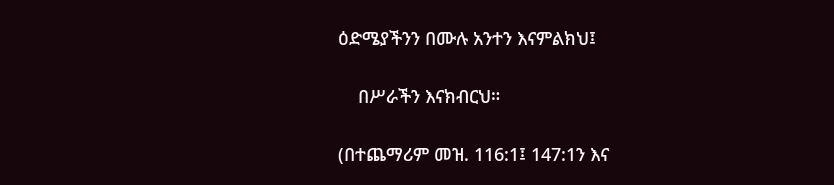ዕድሜያችንን በሙሉ አንተን እናምልክህ፤

    በሥራችን እናክብርህ።

(በተጨማሪም መዝ. 116:1፤ 147:1ን እና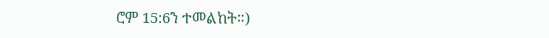ሮም 15:6ን ተመልከት።)